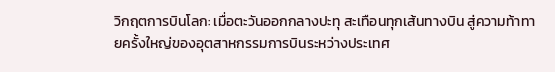วิกฤตการบินโลก: เมื่อตะวันออกกลางปะทุ สะเทือนทุกเส้นทางบิน สู่ความท้าทายครั้งใหญ่ของอุตสาหกรรมการบินระหว่างประเทศ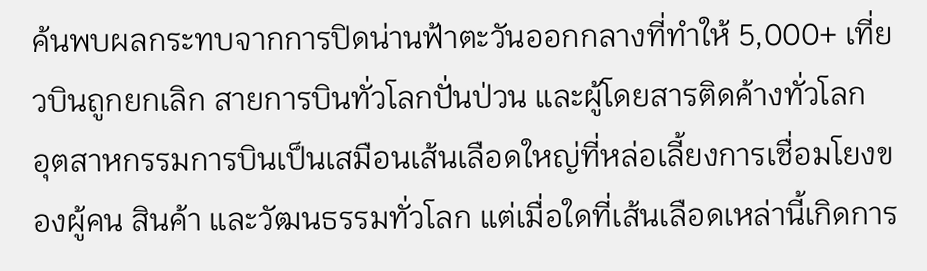ค้นพบผลกระทบจากการปิดน่านฟ้าตะวันออกกลางที่ทำให้ 5,000+ เที่ยวบินถูกยกเลิก สายการบินทั่วโลกปั่นป่วน และผู้โดยสารติดค้างทั่วโลก
อุตสาหกรรมการบินเป็นเสมือนเส้นเลือดใหญ่ที่หล่อเลี้ยงการเชื่อมโยงของผู้คน สินค้า และวัฒนธรรมทั่วโลก แต่เมื่อใดที่เส้นเลือดเหล่านี้เกิดการ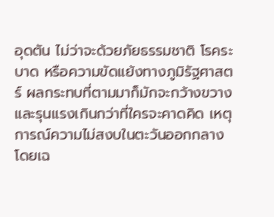อุดตัน ไม่ว่าจะด้วยภัยธรรมชาติ โรคระบาด หรือความขัดแย้งทางภูมิรัฐศาสตร์ ผลกระทบที่ตามมาก็มักจะกว้างขวางและรุนแรงเกินกว่าที่ใครจะคาดคิด เหตุการณ์ความไม่สงบในตะวันออกกลาง โดยเฉ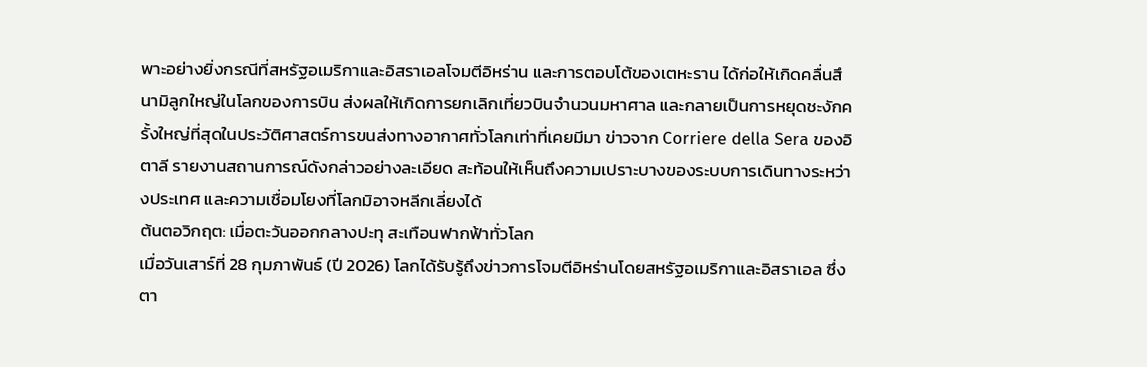พาะอย่างยิ่งกรณีที่สหรัฐอเมริกาและอิสราเอลโจมตีอิหร่าน และการตอบโต้ของเตหะราน ได้ก่อให้เกิดคลื่นสึนามิลูกใหญ่ในโลกของการบิน ส่งผลให้เกิดการยกเลิกเที่ยวบินจำนวนมหาศาล และกลายเป็นการหยุดชะงักครั้งใหญ่ที่สุดในประวัติศาสตร์การขนส่งทางอากาศทั่วโลกเท่าที่เคยมีมา ข่าวจาก Corriere della Sera ของอิตาลี รายงานสถานการณ์ดังกล่าวอย่างละเอียด สะท้อนให้เห็นถึงความเปราะบางของระบบการเดินทางระหว่างประเทศ และความเชื่อมโยงที่โลกมิอาจหลีกเลี่ยงได้
ต้นตอวิกฤต: เมื่อตะวันออกกลางปะทุ สะเทือนฟากฟ้าทั่วโลก
เมื่อวันเสาร์ที่ 28 กุมภาพันธ์ (ปี 2026) โลกได้รับรู้ถึงข่าวการโจมตีอิหร่านโดยสหรัฐอเมริกาและอิสราเอล ซึ่งตา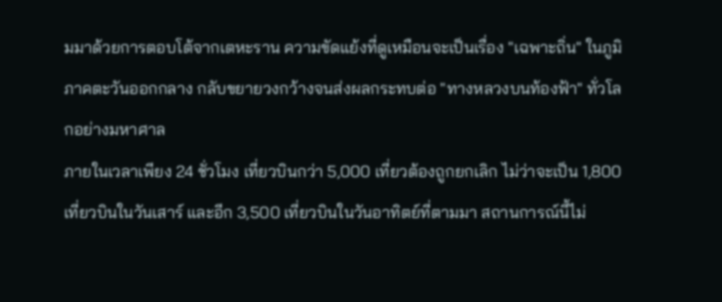มมาด้วยการตอบโต้จากเตหะราน ความขัดแย้งที่ดูเหมือนจะเป็นเรื่อง "เฉพาะถิ่น" ในภูมิภาคตะวันออกกลาง กลับขยายวงกว้างจนส่งผลกระทบต่อ "ทางหลวงบนท้องฟ้า" ทั่วโลกอย่างมหาศาล
ภายในเวลาเพียง 24 ชั่วโมง เที่ยวบินกว่า 5,000 เที่ยวต้องถูกยกเลิก ไม่ว่าจะเป็น 1,800 เที่ยวบินในวันเสาร์ และอีก 3,500 เที่ยวบินในวันอาทิตย์ที่ตามมา สถานการณ์นี้ไม่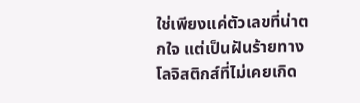ใช่เพียงแค่ตัวเลขที่น่าตกใจ แต่เป็นฝันร้ายทางโลจิสติกส์ที่ไม่เคยเกิด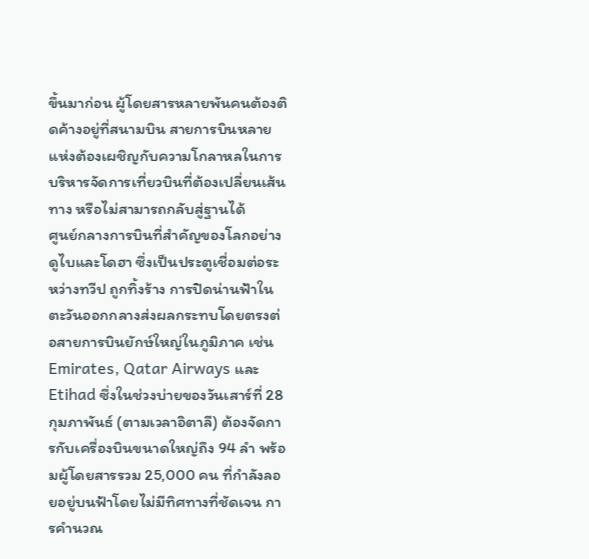ขึ้นมาก่อน ผู้โดยสารหลายพันคนต้องติดค้างอยู่ที่สนามบิน สายการบินหลายแห่งต้องเผชิญกับความโกลาหลในการบริหารจัดการเที่ยวบินที่ต้องเปลี่ยนเส้นทาง หรือไม่สามารถกลับสู่ฐานได้
ศูนย์กลางการบินที่สำคัญของโลกอย่างดูไบและโดฮา ซึ่งเป็นประตูเชื่อมต่อระหว่างทวีป ถูกทิ้งร้าง การปิดน่านฟ้าในตะวันออกกลางส่งผลกระทบโดยตรงต่อสายการบินยักษ์ใหญ่ในภูมิภาค เช่น Emirates, Qatar Airways และ Etihad ซึ่งในช่วงบ่ายของวันเสาร์ที่ 28 กุมภาพันธ์ (ตามเวลาอิตาลี) ต้องจัดการกับเครื่องบินขนาดใหญ่ถึง 94 ลำ พร้อมผู้โดยสารรวม 25,000 คน ที่กำลังลอยอยู่บนฟ้าโดยไม่มีทิศทางที่ชัดเจน การคำนวณ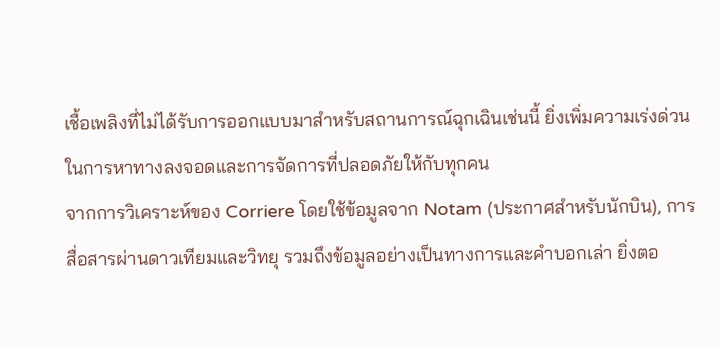เชื้อเพลิงที่ไม่ได้รับการออกแบบมาสำหรับสถานการณ์ฉุกเฉินเช่นนี้ ยิ่งเพิ่มความเร่งด่วนในการหาทางลงจอดและการจัดการที่ปลอดภัยให้กับทุกคน
จากการวิเคราะห์ของ Corriere โดยใช้ข้อมูลจาก Notam (ประกาศสำหรับนักบิน), การสื่อสารผ่านดาวเทียมและวิทยุ รวมถึงข้อมูลอย่างเป็นทางการและคำบอกเล่า ยิ่งตอ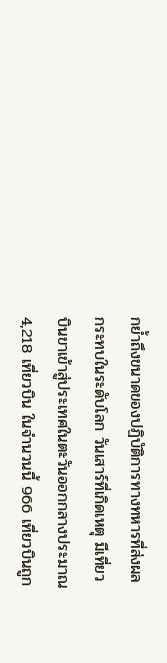กย้ำถึงขนาดของปฏิบัติการทางทหารที่ส่งผลกระทบในระดับโลก วันเสาร์ที่เกิดเหตุ มีเที่ยวบินขาเข้าสู่ประเทศในตะวันออกกลางประมาณ 4,218 เที่ยวบิน ในจำนวนนี้ 966 เที่ยวบินถูก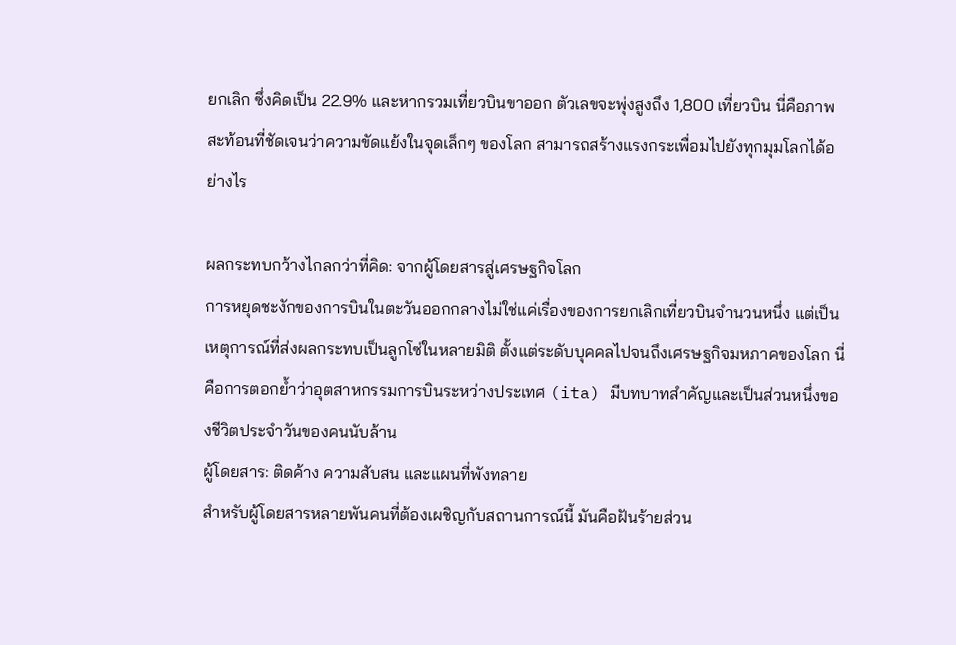ยกเลิก ซึ่งคิดเป็น 22.9% และหากรวมเที่ยวบินขาออก ตัวเลขจะพุ่งสูงถึง 1,800 เที่ยวบิน นี่คือภาพสะท้อนที่ชัดเจนว่าความขัดแย้งในจุดเล็กๆ ของโลก สามารถสร้างแรงกระเพื่อมไปยังทุกมุมโลกได้อย่างไร

ผลกระทบกว้างไกลกว่าที่คิด: จากผู้โดยสารสู่เศรษฐกิจโลก
การหยุดชะงักของการบินในตะวันออกกลางไม่ใช่แค่เรื่องของการยกเลิกเที่ยวบินจำนวนหนึ่ง แต่เป็นเหตุการณ์ที่ส่งผลกระทบเป็นลูกโซ่ในหลายมิติ ตั้งแต่ระดับบุคคลไปจนถึงเศรษฐกิจมหภาคของโลก นี่คือการตอกย้ำว่าอุตสาหกรรมการบินระหว่างประเทศ (ita) มีบทบาทสำคัญและเป็นส่วนหนึ่งของชีวิตประจำวันของคนนับล้าน
ผู้โดยสาร: ติดค้าง ความสับสน และแผนที่พังทลาย
สำหรับผู้โดยสารหลายพันคนที่ต้องเผชิญกับสถานการณ์นี้ มันคือฝันร้ายส่วน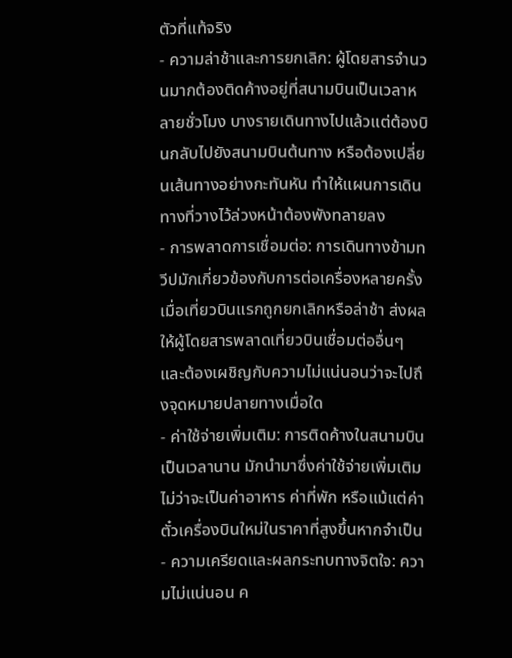ตัวที่แท้จริง
- ความล่าช้าและการยกเลิก: ผู้โดยสารจำนวนมากต้องติดค้างอยู่ที่สนามบินเป็นเวลาหลายชั่วโมง บางรายเดินทางไปแล้วแต่ต้องบินกลับไปยังสนามบินต้นทาง หรือต้องเปลี่ยนเส้นทางอย่างกะทันหัน ทำให้แผนการเดินทางที่วางไว้ล่วงหน้าต้องพังทลายลง
- การพลาดการเชื่อมต่อ: การเดินทางข้ามทวีปมักเกี่ยวข้องกับการต่อเครื่องหลายครั้ง เมื่อเที่ยวบินแรกถูกยกเลิกหรือล่าช้า ส่งผลให้ผู้โดยสารพลาดเที่ยวบินเชื่อมต่ออื่นๆ และต้องเผชิญกับความไม่แน่นอนว่าจะไปถึงจุดหมายปลายทางเมื่อใด
- ค่าใช้จ่ายเพิ่มเติม: การติดค้างในสนามบินเป็นเวลานาน มักนำมาซึ่งค่าใช้จ่ายเพิ่มเติม ไม่ว่าจะเป็นค่าอาหาร ค่าที่พัก หรือแม้แต่ค่าตั๋วเครื่องบินใหม่ในราคาที่สูงขึ้นหากจำเป็น
- ความเครียดและผลกระทบทางจิตใจ: ความไม่แน่นอน ค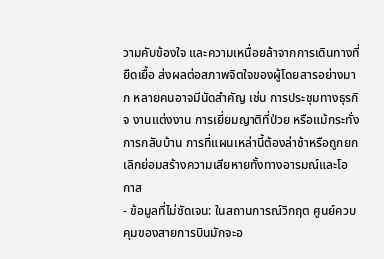วามคับข้องใจ และความเหนื่อยล้าจากการเดินทางที่ยืดเยื้อ ส่งผลต่อสภาพจิตใจของผู้โดยสารอย่างมาก หลายคนอาจมีนัดสำคัญ เช่น การประชุมทางธุรกิจ งานแต่งงาน การเยี่ยมญาติที่ป่วย หรือแม้กระทั่งการกลับบ้าน การที่แผนเหล่านี้ต้องล่าช้าหรือถูกยกเลิกย่อมสร้างความเสียหายทั้งทางอารมณ์และโอกาส
- ข้อมูลที่ไม่ชัดเจน: ในสถานการณ์วิกฤต ศูนย์ควบคุมของสายการบินมักจะอ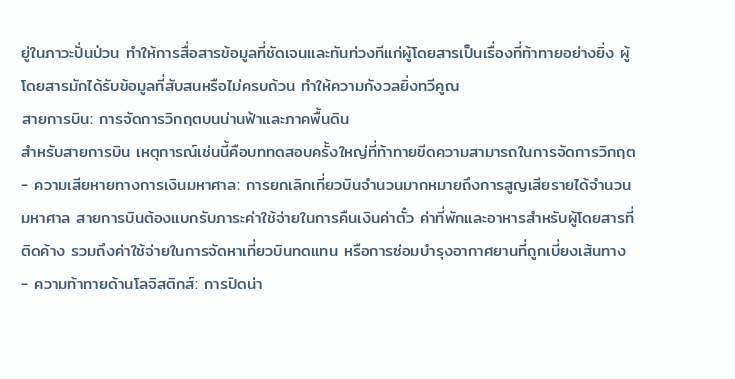ยู่ในภาวะปั่นป่วน ทำให้การสื่อสารข้อมูลที่ชัดเจนและทันท่วงทีแก่ผู้โดยสารเป็นเรื่องที่ท้าทายอย่างยิ่ง ผู้โดยสารมักได้รับข้อมูลที่สับสนหรือไม่ครบถ้วน ทำให้ความกังวลยิ่งทวีคูณ
สายการบิน: การจัดการวิกฤตบนน่านฟ้าและภาคพื้นดิน
สำหรับสายการบิน เหตุการณ์เช่นนี้คือบททดสอบครั้งใหญ่ที่ท้าทายขีดความสามารถในการจัดการวิกฤต
- ความเสียหายทางการเงินมหาศาล: การยกเลิกเที่ยวบินจำนวนมากหมายถึงการสูญเสียรายได้จำนวนมหาศาล สายการบินต้องแบกรับภาระค่าใช้จ่ายในการคืนเงินค่าตั๋ว ค่าที่พักและอาหารสำหรับผู้โดยสารที่ติดค้าง รวมถึงค่าใช้จ่ายในการจัดหาเที่ยวบินทดแทน หรือการซ่อมบำรุงอากาศยานที่ถูกเบี่ยงเส้นทาง
- ความท้าทายด้านโลจิสติกส์: การปิดน่า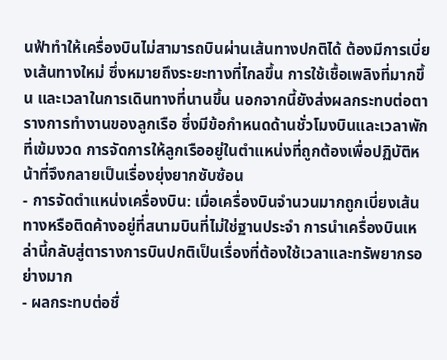นฟ้าทำให้เครื่องบินไม่สามารถบินผ่านเส้นทางปกติได้ ต้องมีการเบี่ยงเส้นทางใหม่ ซึ่งหมายถึงระยะทางที่ไกลขึ้น การใช้เชื้อเพลิงที่มากขึ้น และเวลาในการเดินทางที่นานขึ้น นอกจากนี้ยังส่งผลกระทบต่อตารางการทำงานของลูกเรือ ซึ่งมีข้อกำหนดด้านชั่วโมงบินและเวลาพักที่เข้มงวด การจัดการให้ลูกเรืออยู่ในตำแหน่งที่ถูกต้องเพื่อปฏิบัติหน้าที่จึงกลายเป็นเรื่องยุ่งยากซับซ้อน
- การจัดตำแหน่งเครื่องบิน: เมื่อเครื่องบินจำนวนมากถูกเบี่ยงเส้นทางหรือติดค้างอยู่ที่สนามบินที่ไม่ใช่ฐานประจำ การนำเครื่องบินเหล่านี้กลับสู่ตารางการบินปกติเป็นเรื่องที่ต้องใช้เวลาและทรัพยากรอย่างมาก
- ผลกระทบต่อชื่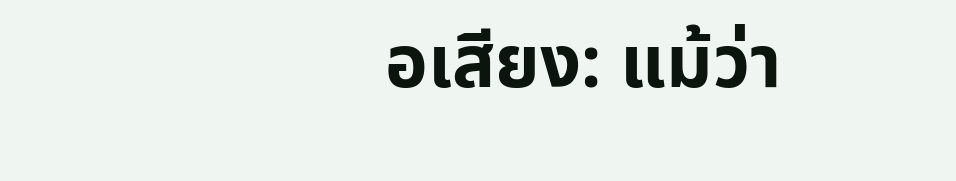อเสียง: แม้ว่า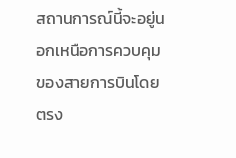สถานการณ์นี้จะอยู่นอกเหนือการควบคุมของสายการบินโดยตรง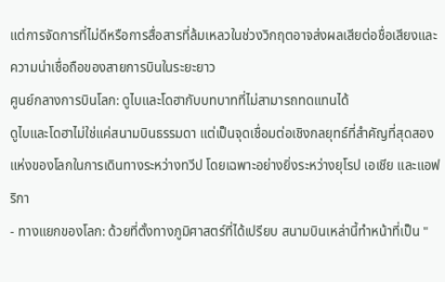แต่การจัดการที่ไม่ดีหรือการสื่อสารที่ล้มเหลวในช่วงวิกฤตอาจส่งผลเสียต่อชื่อเสียงและความน่าเชื่อถือของสายการบินในระยะยาว
ศูนย์กลางการบินโลก: ดูไบและโดฮากับบทบาทที่ไม่สามารถทดแทนได้
ดูไบและโดฮาไม่ใช่แค่สนามบินธรรมดา แต่เป็นจุดเชื่อมต่อเชิงกลยุทธ์ที่สำคัญที่สุดสองแห่งของโลกในการเดินทางระหว่างทวีป โดยเฉพาะอย่างยิ่งระหว่างยุโรป เอเชีย และแอฟริกา
- ทางแยกของโลก: ด้วยที่ตั้งทางภูมิศาสตร์ที่ได้เปรียบ สนามบินเหล่านี้ทำหน้าที่เป็น "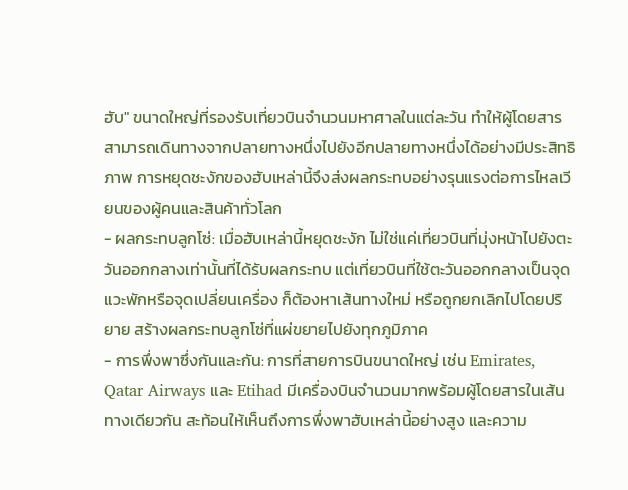ฮับ" ขนาดใหญ่ที่รองรับเที่ยวบินจำนวนมหาศาลในแต่ละวัน ทำให้ผู้โดยสารสามารถเดินทางจากปลายทางหนึ่งไปยังอีกปลายทางหนึ่งได้อย่างมีประสิทธิภาพ การหยุดชะงักของฮับเหล่านี้จึงส่งผลกระทบอย่างรุนแรงต่อการไหลเวียนของผู้คนและสินค้าทั่วโลก
- ผลกระทบลูกโซ่: เมื่อฮับเหล่านี้หยุดชะงัก ไม่ใช่แค่เที่ยวบินที่มุ่งหน้าไปยังตะวันออกกลางเท่านั้นที่ได้รับผลกระทบ แต่เที่ยวบินที่ใช้ตะวันออกกลางเป็นจุดแวะพักหรือจุดเปลี่ยนเครื่อง ก็ต้องหาเส้นทางใหม่ หรือถูกยกเลิกไปโดยปริยาย สร้างผลกระทบลูกโซ่ที่แผ่ขยายไปยังทุกภูมิภาค
- การพึ่งพาซึ่งกันและกัน: การที่สายการบินขนาดใหญ่ เช่น Emirates, Qatar Airways และ Etihad มีเครื่องบินจำนวนมากพร้อมผู้โดยสารในเส้นทางเดียวกัน สะท้อนให้เห็นถึงการพึ่งพาฮับเหล่านี้อย่างสูง และความ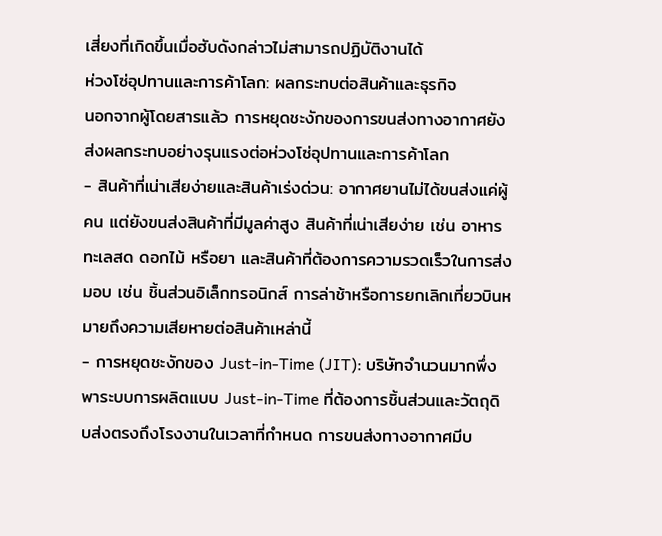เสี่ยงที่เกิดขึ้นเมื่อฮับดังกล่าวไม่สามารถปฏิบัติงานได้
ห่วงโซ่อุปทานและการค้าโลก: ผลกระทบต่อสินค้าและธุรกิจ
นอกจากผู้โดยสารแล้ว การหยุดชะงักของการขนส่งทางอากาศยังส่งผลกระทบอย่างรุนแรงต่อห่วงโซ่อุปทานและการค้าโลก
- สินค้าที่เน่าเสียง่ายและสินค้าเร่งด่วน: อากาศยานไม่ได้ขนส่งแค่ผู้คน แต่ยังขนส่งสินค้าที่มีมูลค่าสูง สินค้าที่เน่าเสียง่าย เช่น อาหารทะเลสด ดอกไม้ หรือยา และสินค้าที่ต้องการความรวดเร็วในการส่งมอบ เช่น ชิ้นส่วนอิเล็กทรอนิกส์ การล่าช้าหรือการยกเลิกเที่ยวบินหมายถึงความเสียหายต่อสินค้าเหล่านี้
- การหยุดชะงักของ Just-in-Time (JIT): บริษัทจำนวนมากพึ่งพาระบบการผลิตแบบ Just-in-Time ที่ต้องการชิ้นส่วนและวัตถุดิบส่งตรงถึงโรงงานในเวลาที่กำหนด การขนส่งทางอากาศมีบ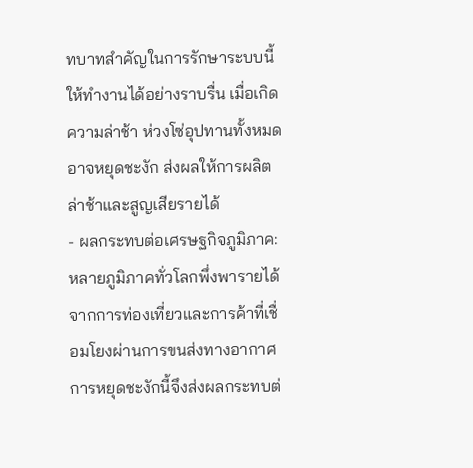ทบาทสำคัญในการรักษาระบบนี้ให้ทำงานได้อย่างราบรื่น เมื่อเกิดความล่าช้า ห่วงโซ่อุปทานทั้งหมดอาจหยุดชะงัก ส่งผลให้การผลิตล่าช้าและสูญเสียรายได้
- ผลกระทบต่อเศรษฐกิจภูมิภาค: หลายภูมิภาคทั่วโลกพึ่งพารายได้จากการท่องเที่ยวและการค้าที่เชื่อมโยงผ่านการขนส่งทางอากาศ การหยุดชะงักนี้จึงส่งผลกระทบต่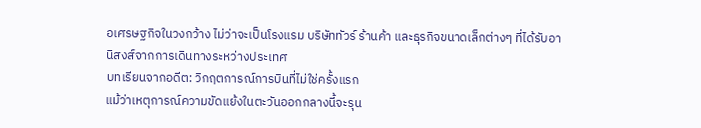อเศรษฐกิจในวงกว้าง ไม่ว่าจะเป็นโรงแรม บริษัททัวร์ ร้านค้า และธุรกิจขนาดเล็กต่างๆ ที่ได้รับอานิสงส์จากการเดินทางระหว่างประเทศ
บทเรียนจากอดีต: วิกฤตการณ์การบินที่ไม่ใช่ครั้งแรก
แม้ว่าเหตุการณ์ความขัดแย้งในตะวันออกกลางนี้จะรุน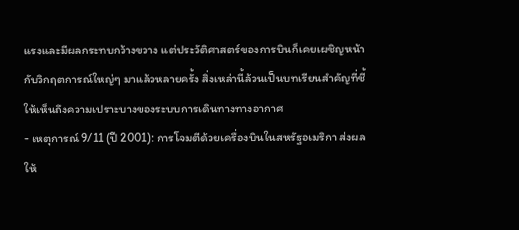แรงและมีผลกระทบกว้างขวาง แต่ประวัติศาสตร์ของการบินก็เคยเผชิญหน้ากับวิกฤตการณ์ใหญ่ๆ มาแล้วหลายครั้ง สิ่งเหล่านี้ล้วนเป็นบทเรียนสำคัญที่ชี้ให้เห็นถึงความเปราะบางของระบบการเดินทางทางอากาศ
- เหตุการณ์ 9/11 (ปี 2001): การโจมตีด้วยเครื่องบินในสหรัฐอเมริกา ส่งผลให้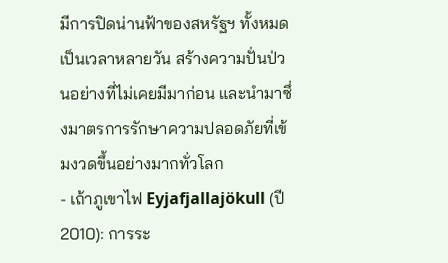มีการปิดน่านฟ้าของสหรัฐฯ ทั้งหมดเป็นเวลาหลายวัน สร้างความปั่นป่วนอย่างที่ไม่เคยมีมาก่อน และนำมาซึ่งมาตรการรักษาความปลอดภัยที่เข้มงวดขึ้นอย่างมากทั่วโลก
- เถ้าภูเขาไฟ Eyjafjallajökull (ปี 2010): การระ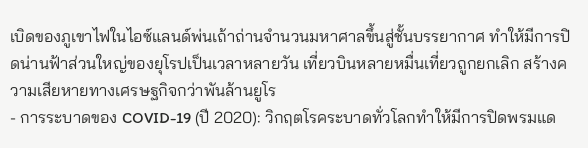เบิดของภูเขาไฟในไอซ์แลนด์พ่นเถ้าถ่านจำนวนมหาศาลขึ้นสู่ชั้นบรรยากาศ ทำให้มีการปิดน่านฟ้าส่วนใหญ่ของยุโรปเป็นเวลาหลายวัน เที่ยวบินหลายหมื่นเที่ยวถูกยกเลิก สร้างความเสียหายทางเศรษฐกิจกว่าพันล้านยูโร
- การระบาดของ COVID-19 (ปี 2020): วิกฤตโรคระบาดทั่วโลกทำให้มีการปิดพรมแด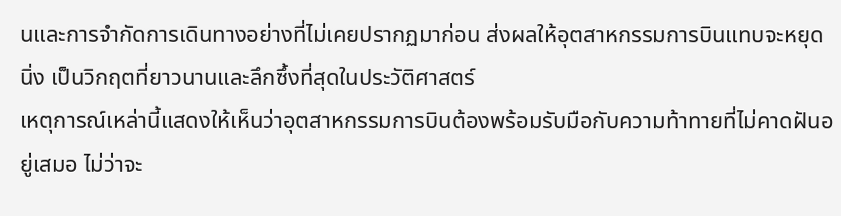นและการจำกัดการเดินทางอย่างที่ไม่เคยปรากฏมาก่อน ส่งผลให้อุตสาหกรรมการบินแทบจะหยุดนิ่ง เป็นวิกฤตที่ยาวนานและลึกซึ้งที่สุดในประวัติศาสตร์
เหตุการณ์เหล่านี้แสดงให้เห็นว่าอุตสาหกรรมการบินต้องพร้อมรับมือกับความท้าทายที่ไม่คาดฝันอยู่เสมอ ไม่ว่าจะ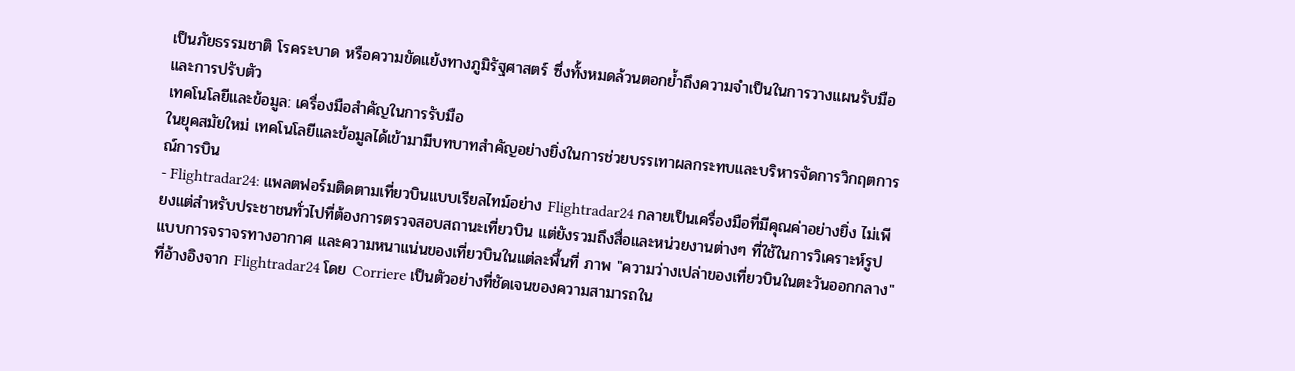เป็นภัยธรรมชาติ โรคระบาด หรือความขัดแย้งทางภูมิรัฐศาสตร์ ซึ่งทั้งหมดล้วนตอกย้ำถึงความจำเป็นในการวางแผนรับมือและการปรับตัว
เทคโนโลยีและข้อมูล: เครื่องมือสำคัญในการรับมือ
ในยุคสมัยใหม่ เทคโนโลยีและข้อมูลได้เข้ามามีบทบาทสำคัญอย่างยิ่งในการช่วยบรรเทาผลกระทบและบริหารจัดการวิกฤตการณ์การบิน
- Flightradar24: แพลตฟอร์มติดตามเที่ยวบินแบบเรียลไทม์อย่าง Flightradar24 กลายเป็นเครื่องมือที่มีคุณค่าอย่างยิ่ง ไม่เพียงแต่สำหรับประชาชนทั่วไปที่ต้องการตรวจสอบสถานะเที่ยวบิน แต่ยังรวมถึงสื่อและหน่วยงานต่างๆ ที่ใช้ในการวิเคราะห์รูปแบบการจราจรทางอากาศ และความหนาแน่นของเที่ยวบินในแต่ละพื้นที่ ภาพ "ความว่างเปล่าของเที่ยวบินในตะวันออกกลาง" ที่อ้างอิงจาก Flightradar24 โดย Corriere เป็นตัวอย่างที่ชัดเจนของความสามารถใน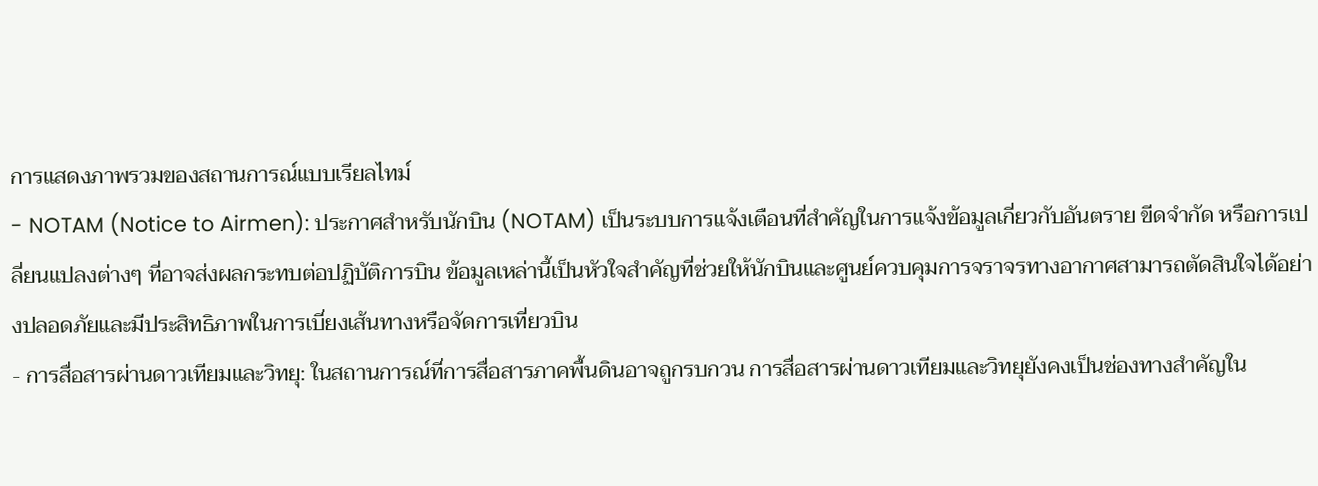การแสดงภาพรวมของสถานการณ์แบบเรียลไทม์
- NOTAM (Notice to Airmen): ประกาศสำหรับนักบิน (NOTAM) เป็นระบบการแจ้งเตือนที่สำคัญในการแจ้งข้อมูลเกี่ยวกับอันตราย ขีดจำกัด หรือการเปลี่ยนแปลงต่างๆ ที่อาจส่งผลกระทบต่อปฏิบัติการบิน ข้อมูลเหล่านี้เป็นหัวใจสำคัญที่ช่วยให้นักบินและศูนย์ควบคุมการจราจรทางอากาศสามารถตัดสินใจได้อย่างปลอดภัยและมีประสิทธิภาพในการเบี่ยงเส้นทางหรือจัดการเที่ยวบิน
- การสื่อสารผ่านดาวเทียมและวิทยุ: ในสถานการณ์ที่การสื่อสารภาคพื้นดินอาจถูกรบกวน การสื่อสารผ่านดาวเทียมและวิทยุยังคงเป็นช่องทางสำคัญใน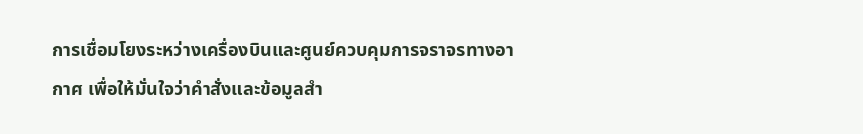การเชื่อมโยงระหว่างเครื่องบินและศูนย์ควบคุมการจราจรทางอากาศ เพื่อให้มั่นใจว่าคำสั่งและข้อมูลสำ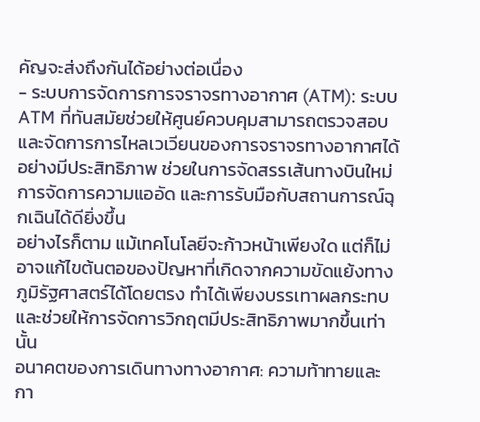คัญจะส่งถึงกันได้อย่างต่อเนื่อง
- ระบบการจัดการการจราจรทางอากาศ (ATM): ระบบ ATM ที่ทันสมัยช่วยให้ศูนย์ควบคุมสามารถตรวจสอบและจัดการการไหลเวเวียนของการจราจรทางอากาศได้อย่างมีประสิทธิภาพ ช่วยในการจัดสรรเส้นทางบินใหม่ การจัดการความแออัด และการรับมือกับสถานการณ์ฉุกเฉินได้ดียิ่งขึ้น
อย่างไรก็ตาม แม้เทคโนโลยีจะก้าวหน้าเพียงใด แต่ก็ไม่อาจแก้ไขต้นตอของปัญหาที่เกิดจากความขัดแย้งทางภูมิรัฐศาสตร์ได้โดยตรง ทำได้เพียงบรรเทาผลกระทบและช่วยให้การจัดการวิกฤตมีประสิทธิภาพมากขึ้นเท่านั้น
อนาคตของการเดินทางทางอากาศ: ความท้าทายและกา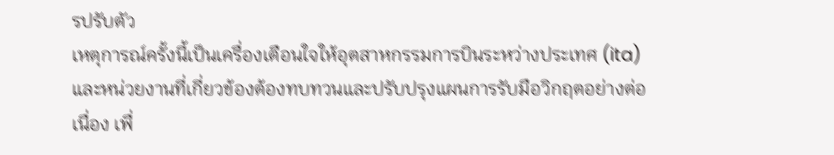รปรับตัว
เหตุการณ์ครั้งนี้เป็นเครื่องเตือนใจให้อุตสาหกรรมการบินระหว่างประเทศ (ita) และหน่วยงานที่เกี่ยวข้องต้องทบทวนและปรับปรุงแผนการรับมือวิกฤตอย่างต่อเนื่อง เพื่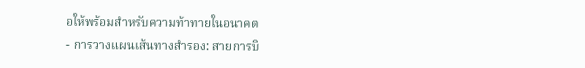อให้พร้อมสำหรับความท้าทายในอนาคต
- การวางแผนเส้นทางสำรอง: สายการบิ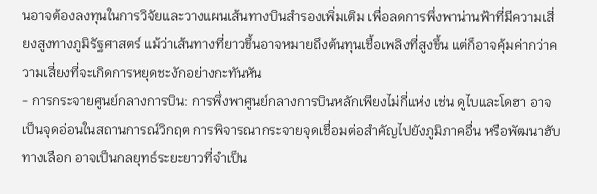นอาจต้องลงทุนในการวิจัยและวางแผนเส้นทางบินสำรองเพิ่มเติม เพื่อลดการพึ่งพาน่านฟ้าที่มีความเสี่ยงสูงทางภูมิรัฐศาสตร์ แม้ว่าเส้นทางที่ยาวขึ้นอาจหมายถึงต้นทุนเชื้อเพลิงที่สูงขึ้น แต่ก็อาจคุ้มค่ากว่าความเสี่ยงที่จะเกิดการหยุดชะงักอย่างกะทันหัน
- การกระจายศูนย์กลางการบิน: การพึ่งพาศูนย์กลางการบินหลักเพียงไม่กี่แห่ง เช่น ดูไบและโดฮา อาจเป็นจุดอ่อนในสถานการณ์วิกฤต การพิจารณากระจายจุดเชื่อมต่อสำคัญไปยังภูมิภาคอื่น หรือพัฒนาฮับทางเลือก อาจเป็นกลยุทธ์ระยะยาวที่จำเป็น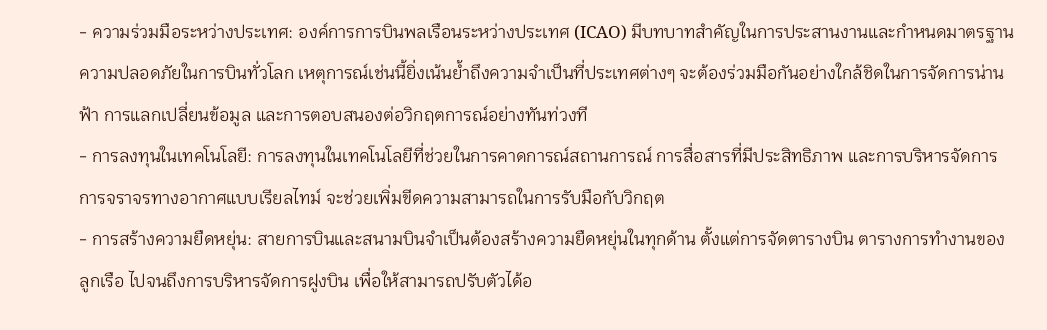- ความร่วมมือระหว่างประเทศ: องค์การการบินพลเรือนระหว่างประเทศ (ICAO) มีบทบาทสำคัญในการประสานงานและกำหนดมาตรฐานความปลอดภัยในการบินทั่วโลก เหตุการณ์เช่นนี้ยิ่งเน้นย้ำถึงความจำเป็นที่ประเทศต่างๆ จะต้องร่วมมือกันอย่างใกล้ชิดในการจัดการน่านฟ้า การแลกเปลี่ยนข้อมูล และการตอบสนองต่อวิกฤตการณ์อย่างทันท่วงที
- การลงทุนในเทคโนโลยี: การลงทุนในเทคโนโลยีที่ช่วยในการคาดการณ์สถานการณ์ การสื่อสารที่มีประสิทธิภาพ และการบริหารจัดการการจราจรทางอากาศแบบเรียลไทม์ จะช่วยเพิ่มขีดความสามารถในการรับมือกับวิกฤต
- การสร้างความยืดหยุ่น: สายการบินและสนามบินจำเป็นต้องสร้างความยืดหยุ่นในทุกด้าน ตั้งแต่การจัดตารางบิน ตารางการทำงานของลูกเรือ ไปจนถึงการบริหารจัดการฝูงบิน เพื่อให้สามารถปรับตัวได้อ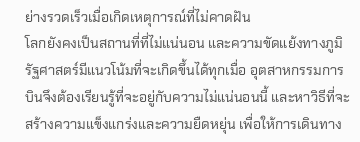ย่างรวดเร็วเมื่อเกิดเหตุการณ์ที่ไม่คาดฝัน
โลกยังคงเป็นสถานที่ที่ไม่แน่นอน และความขัดแย้งทางภูมิรัฐศาสตร์มีแนวโน้มที่จะเกิดขึ้นได้ทุกเมื่อ อุตสาหกรรมการบินจึงต้องเรียนรู้ที่จะอยู่กับความไม่แน่นอนนี้ และหาวิธีที่จะสร้างความแข็งแกร่งและความยืดหยุ่น เพื่อให้การเดินทาง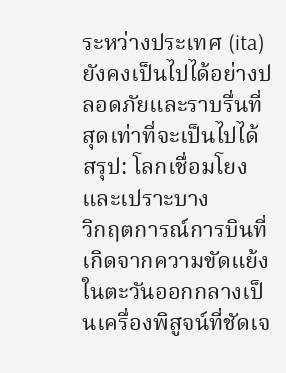ระหว่างประเทศ (ita) ยังคงเป็นไปได้อย่างปลอดภัยและราบรื่นที่สุดเท่าที่จะเป็นไปได้
สรุป: โลกเชื่อมโยงและเปราะบาง
วิกฤตการณ์การบินที่เกิดจากความขัดแย้งในตะวันออกกลางเป็นเครื่องพิสูจน์ที่ชัดเจ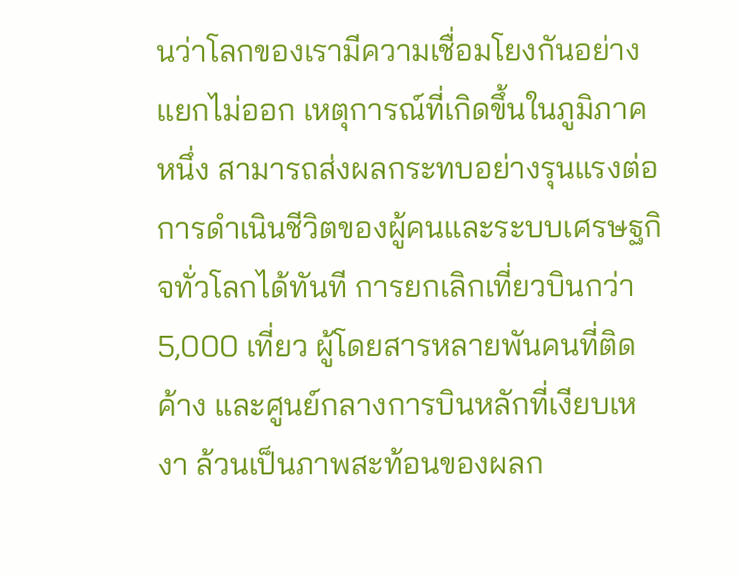นว่าโลกของเรามีความเชื่อมโยงกันอย่างแยกไม่ออก เหตุการณ์ที่เกิดขึ้นในภูมิภาคหนึ่ง สามารถส่งผลกระทบอย่างรุนแรงต่อการดำเนินชีวิตของผู้คนและระบบเศรษฐกิจทั่วโลกได้ทันที การยกเลิกเที่ยวบินกว่า 5,000 เที่ยว ผู้โดยสารหลายพันคนที่ติดค้าง และศูนย์กลางการบินหลักที่เงียบเหงา ล้วนเป็นภาพสะท้อนของผลก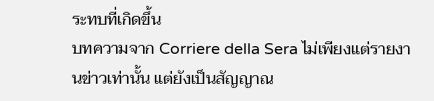ระทบที่เกิดขึ้น
บทความจาก Corriere della Sera ไม่เพียงแต่รายงานข่าวเท่านั้น แต่ยังเป็นสัญญาณ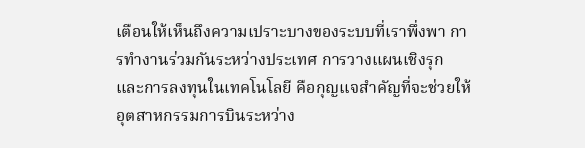เตือนให้เห็นถึงความเปราะบางของระบบที่เราพึ่งพา การทำงานร่วมกันระหว่างประเทศ การวางแผนเชิงรุก และการลงทุนในเทคโนโลยี คือกุญแจสำคัญที่จะช่วยให้อุตสาหกรรมการบินระหว่าง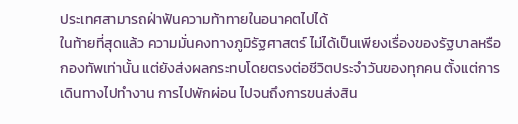ประเทศสามารถฝ่าฟันความท้าทายในอนาคตไปได้
ในท้ายที่สุดแล้ว ความมั่นคงทางภูมิรัฐศาสตร์ ไม่ได้เป็นเพียงเรื่องของรัฐบาลหรือกองทัพเท่านั้น แต่ยังส่งผลกระทบโดยตรงต่อชีวิตประจำวันของทุกคน ตั้งแต่การเดินทางไปทำงาน การไปพักผ่อน ไปจนถึงการขนส่งสิน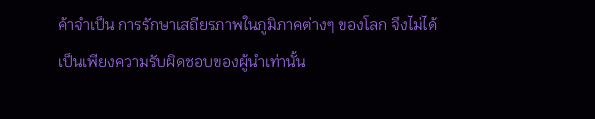ค้าจำเป็น การรักษาเสถียรภาพในภูมิภาคต่างๆ ของโลก จึงไม่ได้เป็นเพียงความรับผิดชอบของผู้นำเท่านั้น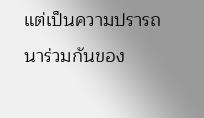แต่เป็นความปรารถนาร่วมกันของ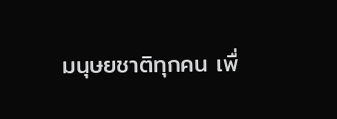มนุษยชาติทุกคน เพื่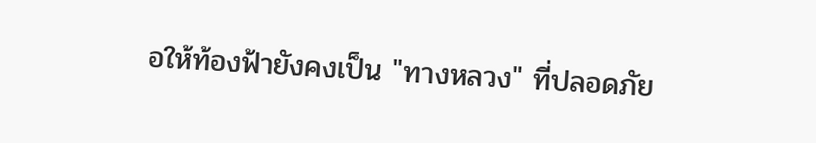อให้ท้องฟ้ายังคงเป็น "ทางหลวง" ที่ปลอดภัย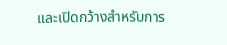และเปิดกว้างสำหรับการ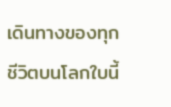เดินทางของทุกชีวิตบนโลกใบนี้